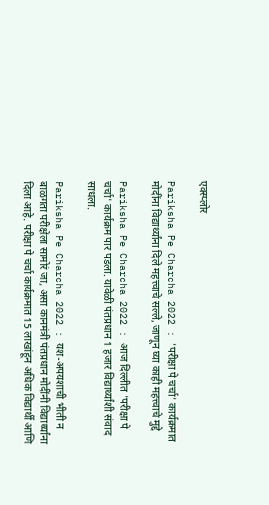एक्स्प्लोर

Pariksha Pe Charcha 2022 : 'परीक्षा पे चर्चा' कार्यक्रमात मोदींना विद्यार्थ्यांना दिले महत्त्वाचे सल्ले, जाणून घ्या काही महत्त्वाचे मुद्दे

Pariksha Pe Charcha 2022 : आज दिल्लीत 'परीक्षा पे चर्चा' कार्यक्रम पार पडला. यावेळी पंतप्रधान 1 हजार विद्यार्थ्यांशी संवाद साधला.

Pariksha Pe Charcha 2022 : यश-अपयशाची भीती न बाळगता परीक्षेला सामोरं जा, असा कानमंत्री पंतप्रधान मोदींनी विद्यार्थ्यांना दिला आहे. परीक्षा पे चर्चा कार्यक्रमात 15 लाखांहून अधिक विद्यार्थी आणि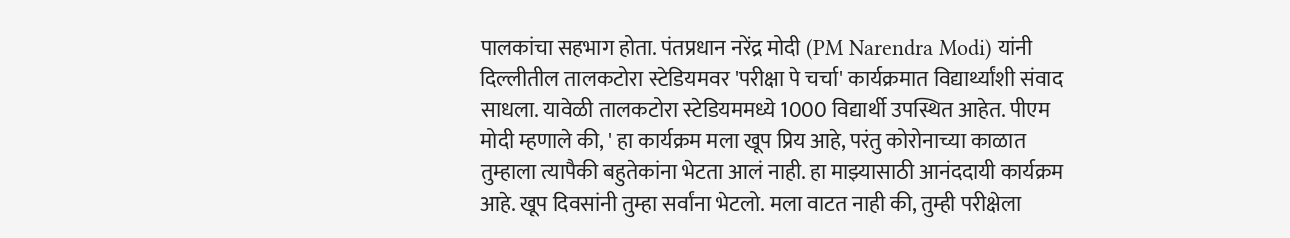पालकांचा सहभाग होता. पंतप्रधान नरेंद्र मोदी (PM Narendra Modi) यांनी दिल्लीतील तालकटोरा स्टेडियमवर 'परीक्षा पे चर्चा' कार्यक्रमात विद्यार्थ्यांशी संवाद साधला. यावेळी तालकटोरा स्टेडियममध्ये 1000 विद्यार्थी उपस्थित आहेत. पीएम मोदी म्हणाले की, ' हा कार्यक्रम मला खूप प्रिय आहे, परंतु कोरोनाच्या काळात तुम्हाला त्यापैकी बहुतेकांना भेटता आलं नाही. हा माझ्यासाठी आनंददायी कार्यक्रम आहे. खूप दिवसांनी तुम्हा सर्वांना भेटलो. मला वाटत नाही की, तुम्ही परीक्षेला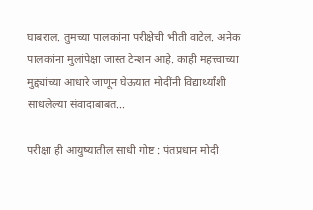घाबराल. तुमच्या पालकांना परीक्षेची भीती वाटेल. अनेक पालकांना मुलांपेक्षा जास्त टेन्शन आहे. काही महत्त्वाच्या मुद्द्यांच्या आधारे जाणून घेऊयात मोदींनी विद्यार्थ्यांशी साधलेल्या संवादाबाबत...

परीक्षा ही आयुष्यातील साधी गोष्ट : पंतप्रधान मोदी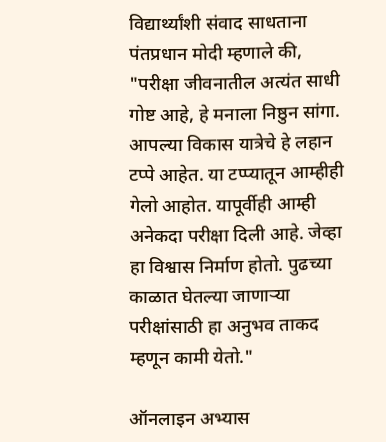विद्यार्थ्यांशी संवाद साधताना पंतप्रधान मोदी म्हणाले की, "परीक्षा जीवनातील अत्यंत साधी गोष्ट आहे, हे मनाला निष्ठुन सांगा. आपल्या विकास यात्रेचे हे लहान टप्पे आहेत. या टप्प्यातून आम्हीही गेलो आहोत. यापूर्वीही आम्ही अनेकदा परीक्षा दिली आहे. जेव्हा हा विश्वास निर्माण होतो. पुढच्या काळात घेतल्या जाणाऱ्या परीक्षांसाठी हा अनुभव ताकद म्हणून कामी येतो."

ऑनलाइन अभ्यास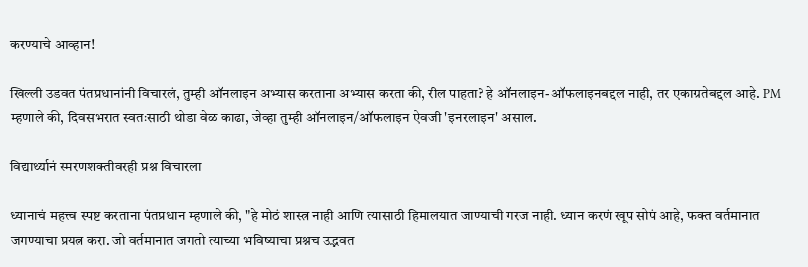करण्याचे आव्हान!

खिल्ली उडवत पंतप्रधानांनी विचारलं, तुम्ही ऑनलाइन अभ्यास करताना अभ्यास करता की, रील पाहता? हे ऑनलाइन-ऑफलाइनबद्दल नाही, तर एकाग्रतेबद्दल आहे. PM म्हणाले की, दिवसभरात स्वतःसाठी थोडा वेळ काढा, जेव्हा तुम्ही ऑनलाइन/ऑफलाइन ऐवजी 'इनरलाइन' असाल.

विद्यार्थ्यानं स्मरणशक्तीवरही प्रश्न विचारला

ध्यानाचं महत्त्व स्पष्ट करताना पंतप्रधान म्हणाले की, "हे मोठं शास्त्र नाही आणि त्यासाठी हिमालयात जाण्याची गरज नाही. ध्यान करणं खूप सोपं आहे, फक्त वर्तमानात जगण्याचा प्रयत्न करा. जो वर्तमानात जगतो त्याच्या भविष्याचा प्रश्नच उद्भवत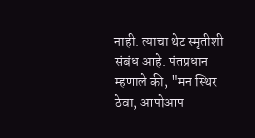नाही. त्याचा थेट स्मृतीशी संबंध आहे. पंतप्रधान म्हणाले की, "मन स्थिर ठेवा, आपोआप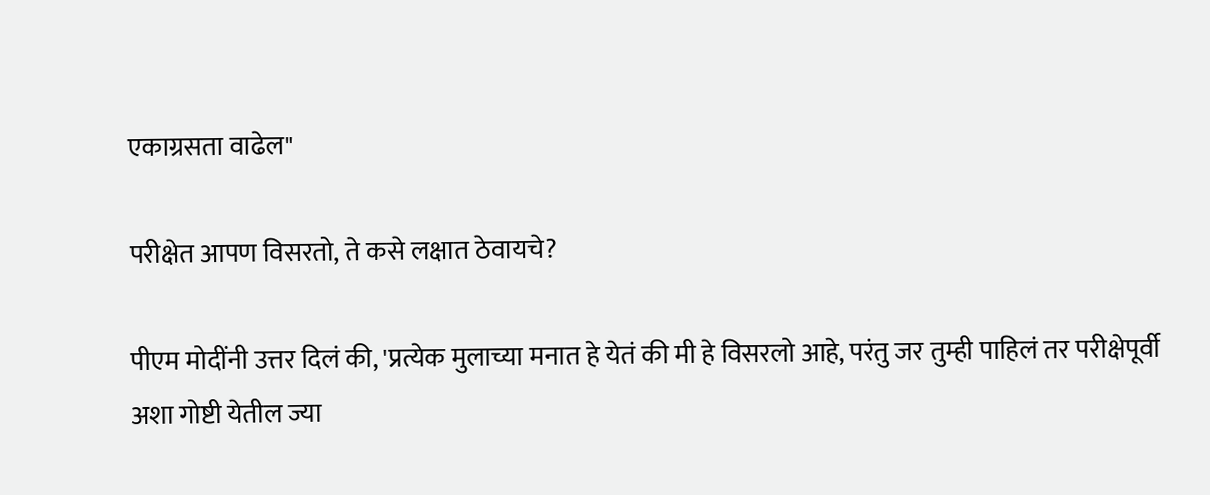एकाग्रसता वाढेल"

परीक्षेत आपण विसरतो, ते कसे लक्षात ठेवायचे?

पीएम मोदींनी उत्तर दिलं की, 'प्रत्येक मुलाच्या मनात हे येतं की मी हे विसरलो आहे, परंतु जर तुम्ही पाहिलं तर परीक्षेपूर्वी अशा गोष्टी येतील ज्या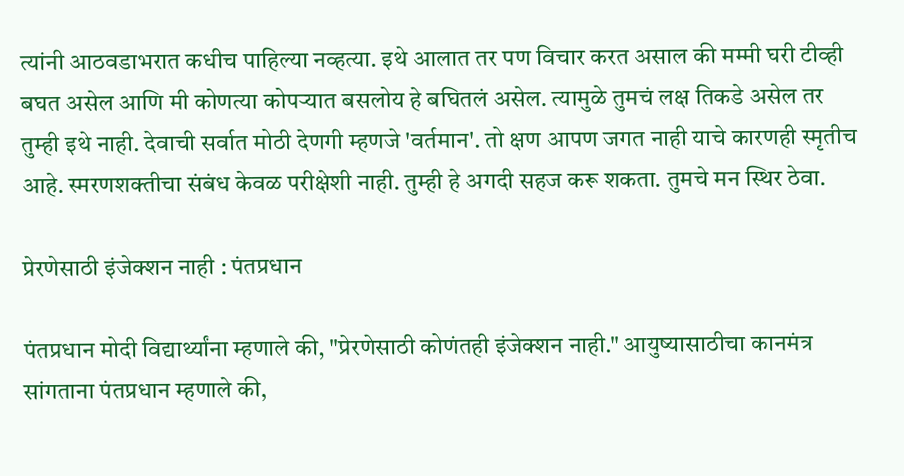त्यांनी आठवडाभरात कधीच पाहिल्या नव्हत्या. इथे आलात तर पण विचार करत असाल की मम्मी घरी टीव्ही बघत असेल आणि मी कोणत्या कोपऱ्यात बसलोय हे बघितलं असेल. त्यामुळे तुमचं लक्ष तिकडे असेल तर तुम्ही इथे नाही. देवाची सर्वात मोठी देणगी म्हणजे 'वर्तमान'. तो क्षण आपण जगत नाही याचे कारणही स्मृतीच आहे. स्मरणशक्तीचा संबंध केवळ परीक्षेशी नाही. तुम्ही हे अगदी सहज करू शकता. तुमचे मन स्थिर ठेवा.

प्रेरणेसाठी इंजेक्शन नाही : पंतप्रधान

पंतप्रधान मोदी विद्यार्थ्यांना म्हणाले की, "प्रेरणेसाठी कोणंतही इंजेक्शन नाही." आयुष्यासाठीचा कानमंत्र सांगताना पंतप्रधान म्हणाले की,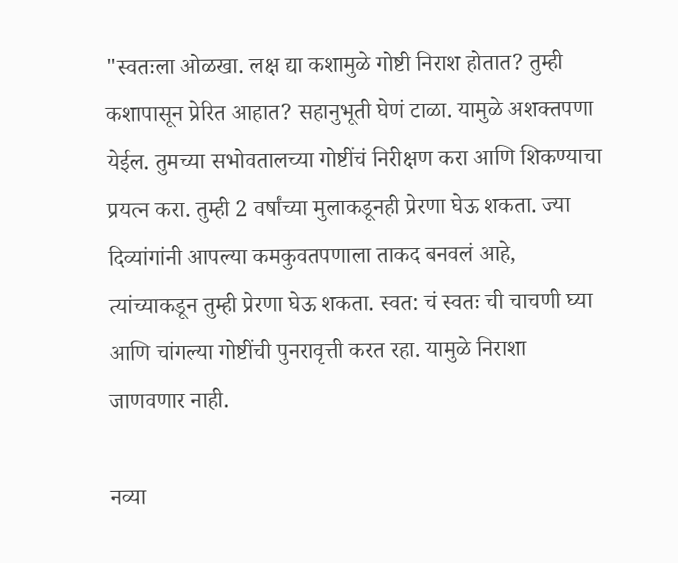"स्वतःला ओळखा. लक्ष द्या कशामुळे गोष्टी निराश होतात? तुम्ही कशापासून प्रेरित आहात? सहानुभूती घेणं टाळा. यामुळे अशक्तपणा येईल. तुमच्या सभोवतालच्या गोष्टींचं निरीक्षण करा आणि शिकण्याचा प्रयत्न करा. तुम्ही 2 वर्षांच्या मुलाकडूनही प्रेरणा घेऊ शकता. ज्या दिव्यांगांनी आपल्या कमकुवतपणाला ताकद बनवलं आहे, त्यांच्याकडून तुम्ही प्रेरणा घेऊ शकता. स्वत: चं स्वतः ची चाचणी घ्या आणि चांगल्या गोष्टींची पुनरावृत्ती करत रहा. यामुळे निराशा जाणवणार नाही.

नव्या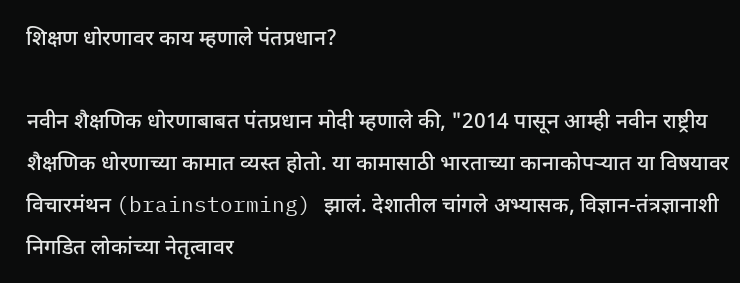शिक्षण धोरणावर काय म्हणाले पंतप्रधान?

नवीन शैक्षणिक धोरणाबाबत पंतप्रधान मोदी म्हणाले की, "2014 पासून आम्ही नवीन राष्ट्रीय शैक्षणिक धोरणाच्या कामात व्यस्त होतो. या कामासाठी भारताच्या कानाकोपऱ्यात या विषयावर विचारमंथन (brainstorming) झालं. देशातील चांगले अभ्यासक, विज्ञान-तंत्रज्ञानाशी निगडित लोकांच्या नेतृत्वावर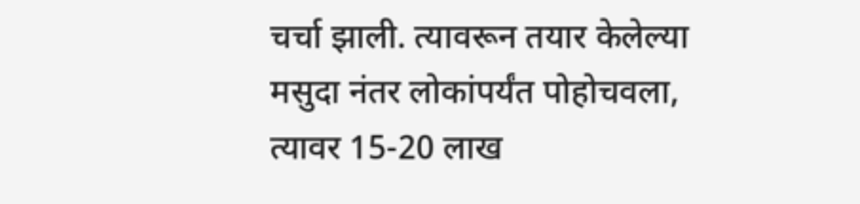चर्चा झाली. त्यावरून तयार केलेल्या मसुदा नंतर लोकांपर्यंत पोहोचवला, त्यावर 15-20 लाख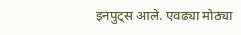इनपुट्स आले. एवढ्या मोठ्या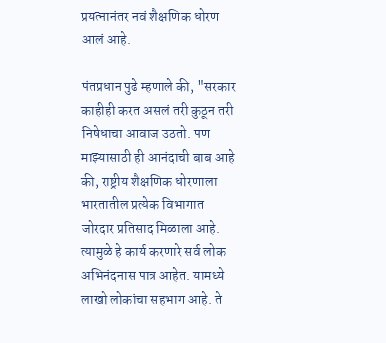प्रयत्नानंतर नवं शैक्षणिक धोरण आलं आहे.

पंतप्रधान पुढे म्हणाले की, "सरकार काहीही करत असलं तरी कुठून तरी निषेधाचा आवाज उठतो. पण माझ्यासाठी ही आनंदाची बाब आहे की, राष्ट्रीय शैक्षणिक धोरणाला भारतातील प्रत्येक विभागात जोरदार प्रतिसाद मिळाला आहे. त्यामुळे हे कार्य करणारे सर्व लोक अभिनंदनास पात्र आहेत. यामध्ये लाखो लोकांचा सहभाग आहे. ते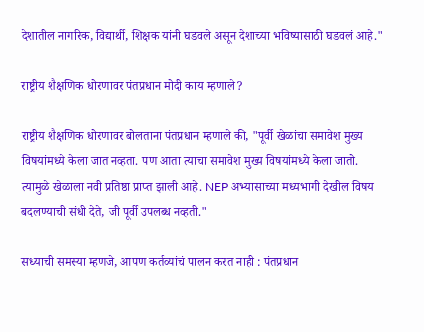देशातील नागरिक, विद्यार्थी, शिक्षक यांनी घडवले असून देशाच्या भविष्यासाठी घडवलं आहे."

राष्ट्रीय शैक्षणिक धोरणावर पंतप्रधान मोदी काय म्हणाले?

राष्ट्रीय शैक्षणिक धोरणावर बोलताना पंतप्रधान म्हणाले की, "पूर्वी खेळांचा समावेश मुख्य विषयांमध्ये केला जात नव्हता. पण आता त्याचा समावेश मुख्य विषयांमध्ये केला जातो. त्यामुळे खेळाला नवी प्रतिष्ठा प्राप्त झाली आहे. NEP अभ्यासाच्या मध्यभागी देखील विषय बदलण्याची संधी देते, जी पूर्वी उपलब्ध नव्हती."

सध्याची समस्या म्हणजे, आपण कर्तव्यांचं पालन करत नाही : पंतप्रधान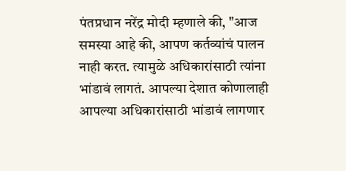पंतप्रधान नरेंद्र मोदी म्हणाले की, "आज समस्या आहे की, आपण कर्तव्यांचं पालन नाही करत. त्यामुळे अधिकारांसाठी त्यांना भांडावं लागतं. आपल्या देशात कोणालाही आपल्या अधिकारांसाठी भांडावं लागणार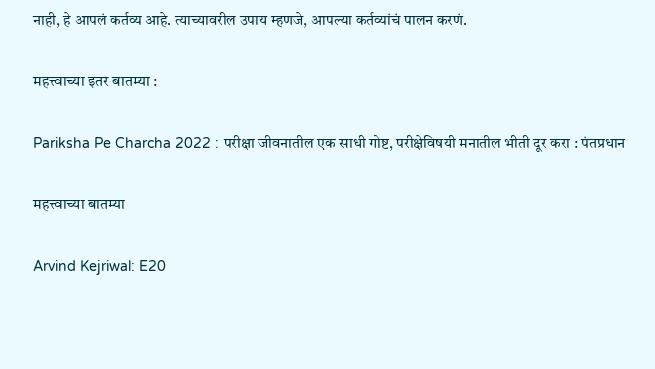नाही, हे आपलं कर्तव्य आहे. त्याच्यावरील उपाय म्हणजे, आपल्या कर्तव्यांचं पालन करणं.

महत्त्वाच्या इतर बातम्या :

Pariksha Pe Charcha 2022 : परीक्षा जीवनातील एक साधी गोष्ट, परीक्षेविषयी मनातील भीती दूर करा : पंतप्रधान

महत्त्वाच्या बातम्या

Arvind Kejriwal: E20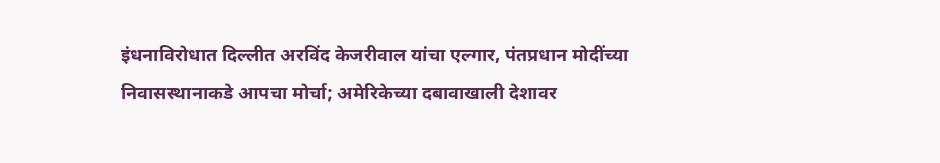इंधनाविरोधात दिल्लीत अरविंद केजरीवाल यांचा एल्गार, पंतप्रधान मोदींच्या निवासस्थानाकडे आपचा मोर्चा; अमेरिकेच्या दबावाखाली देशावर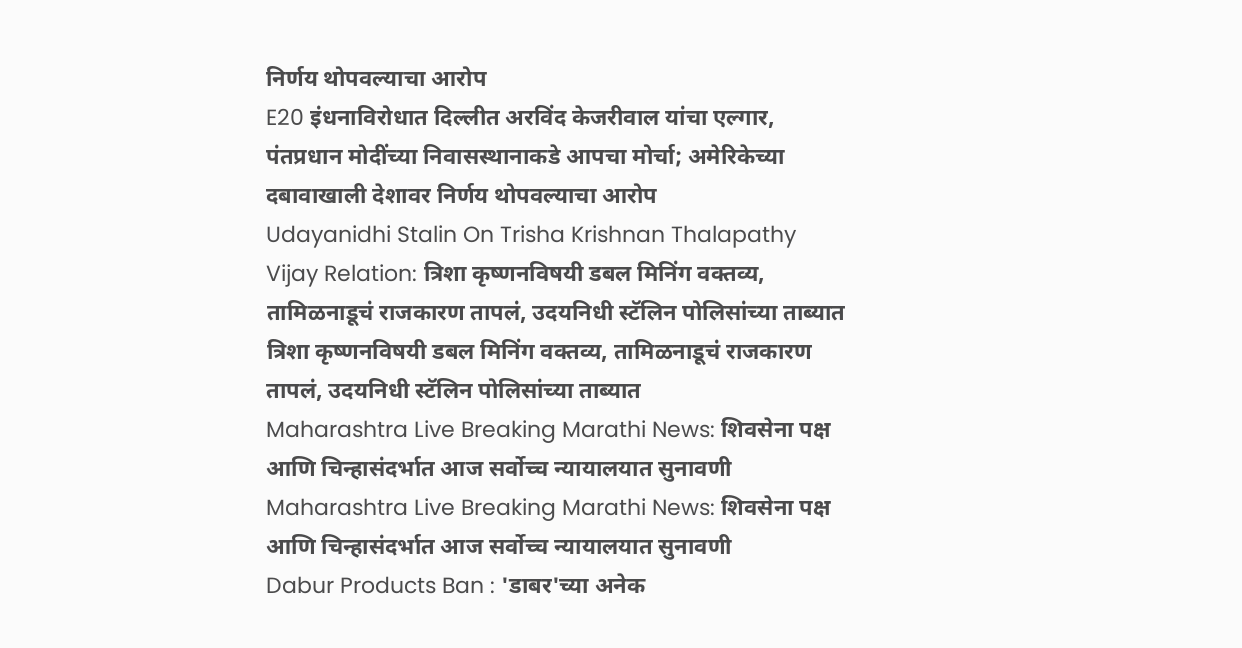निर्णय थोपवल्याचा आरोप
E20 इंधनाविरोधात दिल्लीत अरविंद केजरीवाल यांचा एल्गार, पंतप्रधान मोदींच्या निवासस्थानाकडे आपचा मोर्चा; अमेरिकेच्या दबावाखाली देशावर निर्णय थोपवल्याचा आरोप
Udayanidhi Stalin On Trisha Krishnan Thalapathy Vijay Relation: त्रिशा कृष्णनविषयी डबल मिनिंग वक्तव्य, तामिळनाडूचं राजकारण तापलं, उदयनिधी स्टॅलिन पोलिसांच्या ताब्यात
त्रिशा कृष्णनविषयी डबल मिनिंग वक्तव्य, तामिळनाडूचं राजकारण तापलं, उदयनिधी स्टॅलिन पोलिसांच्या ताब्यात
Maharashtra Live Breaking Marathi News: शिवसेना पक्ष आणि चिन्हासंदर्भात आज सर्वोच्च न्यायालयात सुनावणी
Maharashtra Live Breaking Marathi News: शिवसेना पक्ष आणि चिन्हासंदर्भात आज सर्वोच्च न्यायालयात सुनावणी
Dabur Products Ban : 'डाबर'च्या अनेक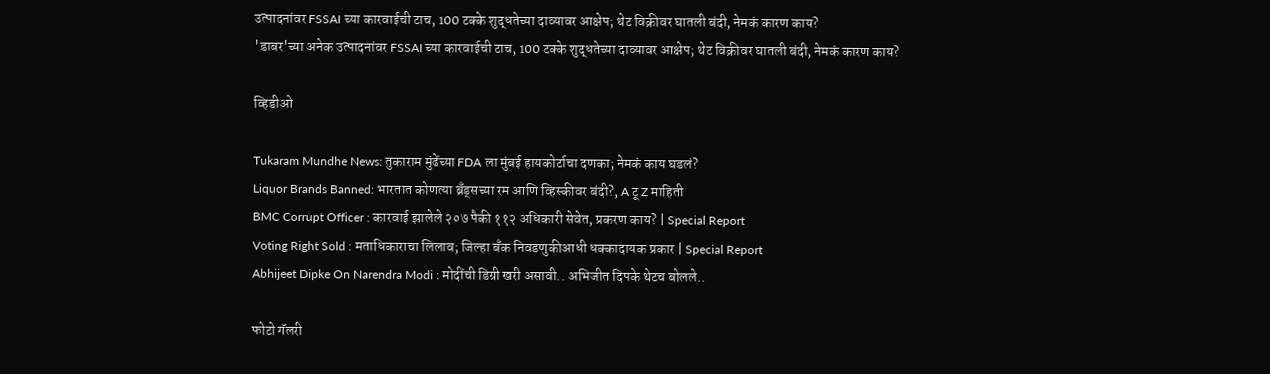उत्पादनांवर FSSAI च्या कारवाईची टाच, 100 टक्के शुद्धतेच्या दाव्यावर आक्षेप; थेट विक्रीवर घातली बंदी, नेमकं कारण काय?
'डाबर'च्या अनेक उत्पादनांवर FSSAI च्या कारवाईची टाच, 100 टक्के शुद्धतेच्या दाव्यावर आक्षेप; थेट विक्रीवर घातली बंदी, नेमकं कारण काय?

व्हिडीओ

Tukaram Mundhe News: तुकाराम मुंढेंच्या FDA ला मुंबई हायकोर्टाचा दणका; नेमकं काय घडलं?
Liquor Brands Banned: भारतात कोणत्या ब्रँड्सच्या रम आणि व्हिस्कीवर बंदी?, A टू Z माहिती
BMC Corrupt Officer : कारवाई झालेले २०७ पैकी ११२ अधिकारी सेवेत, प्रकरण काय? | Special Report
Voting Right Sold : मताधिकाराचा लिलाव; जिल्हा बँक निवडणुकीआधी धक्कादायक प्रकार | Special Report
Abhijeet Dipke On Narendra Modi : मोदींची डिग्री खरी असावी.. अभिजीत दिपके थेटच बोलले..

फोटो गॅलरी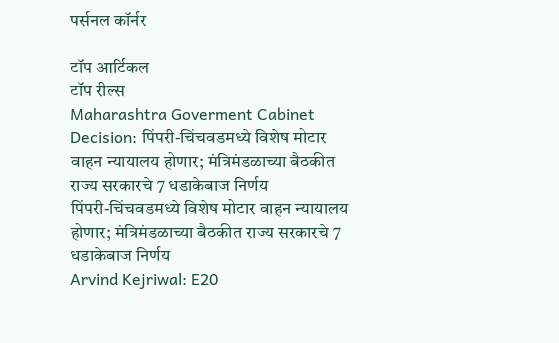पर्सनल कॉर्नर

टॉप आर्टिकल
टॉप रील्स
Maharashtra Goverment Cabinet Decision: पिंपरी-चिंचवडमध्ये विशेष मोटार वाहन न्यायालय होणार; मंत्रिमंडळाच्या बैठकीत राज्य सरकारचे 7 धडाकेबाज निर्णय
पिंपरी-चिंचवडमध्ये विशेष मोटार वाहन न्यायालय होणार; मंत्रिमंडळाच्या बैठकीत राज्य सरकारचे 7 धडाकेबाज निर्णय
Arvind Kejriwal: E20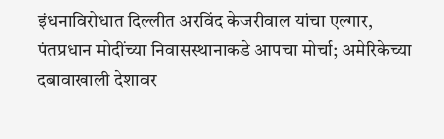इंधनाविरोधात दिल्लीत अरविंद केजरीवाल यांचा एल्गार, पंतप्रधान मोदींच्या निवासस्थानाकडे आपचा मोर्चा; अमेरिकेच्या दबावाखाली देशावर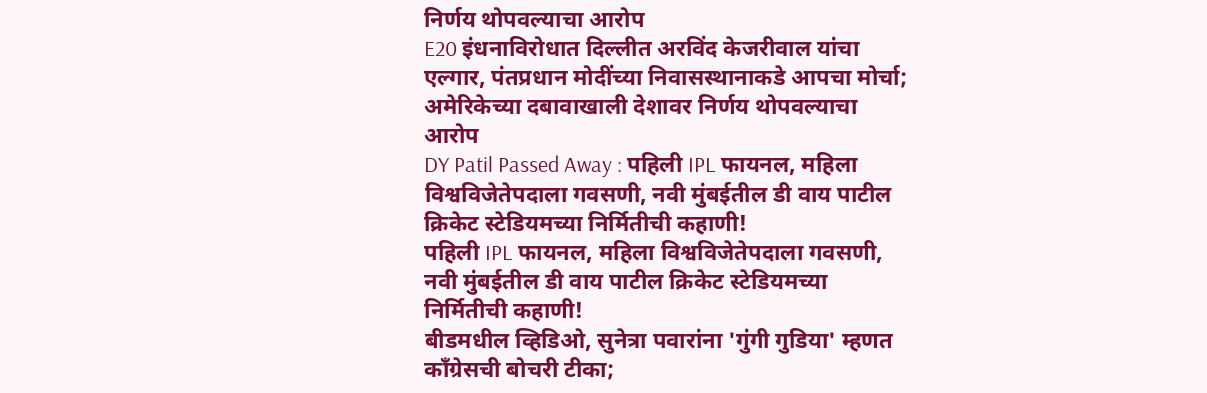निर्णय थोपवल्याचा आरोप
E20 इंधनाविरोधात दिल्लीत अरविंद केजरीवाल यांचा एल्गार, पंतप्रधान मोदींच्या निवासस्थानाकडे आपचा मोर्चा; अमेरिकेच्या दबावाखाली देशावर निर्णय थोपवल्याचा आरोप
DY Patil Passed Away : पहिली IPL फायनल, महिला विश्वविजेतेपदाला गवसणी, नवी मुंबईतील डी वाय पाटील क्रिकेट स्टेडियमच्या निर्मितीची कहाणी!
पहिली IPL फायनल, महिला विश्वविजेतेपदाला गवसणी, नवी मुंबईतील डी वाय पाटील क्रिकेट स्टेडियमच्या निर्मितीची कहाणी!
बीडमधील व्हिडिओ, सुनेत्रा पवारांना 'गुंगी गुडिया' म्हणत काँग्रेसची बोचरी टीका;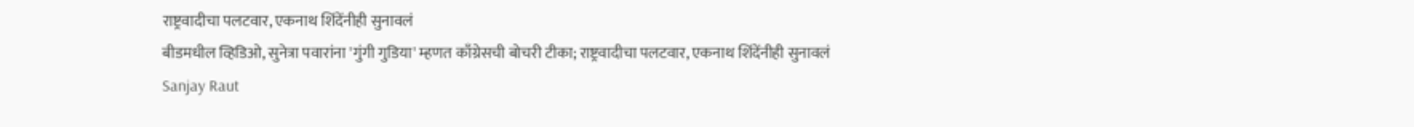राष्ट्रवादीचा पलटवार, एकनाथ शिंदेंनीही सुनावलं
बीडमधील व्हिडिओ, सुनेत्रा पवारांना 'गुंगी गुडिया' म्हणत काँग्रेसची बोचरी टीका; राष्ट्रवादीचा पलटवार, एकनाथ शिंदेंनीही सुनावलं
Sanjay Raut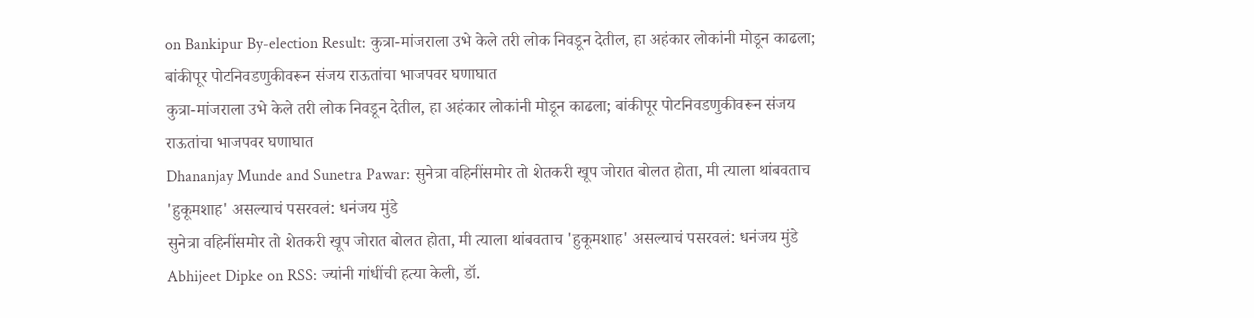on Bankipur By-election Result: कुत्रा-मांजराला उभे केले तरी लोक निवडून देतील, हा अहंकार लोकांनी मोडून काढला; बांकीपूर पोटनिवडणुकीवरून संजय राऊतांचा भाजपवर घणाघात
कुत्रा-मांजराला उभे केले तरी लोक निवडून देतील, हा अहंकार लोकांनी मोडून काढला; बांकीपूर पोटनिवडणुकीवरून संजय राऊतांचा भाजपवर घणाघात
Dhananjay Munde and Sunetra Pawar: सुनेत्रा वहिनींसमोर तो शेतकरी खूप जोरात बोलत होता, मी त्याला थांबवताच 'हुकूमशाह' असल्याचं पसरवलं: धनंजय मुंडे
सुनेत्रा वहिनींसमोर तो शेतकरी खूप जोरात बोलत होता, मी त्याला थांबवताच 'हुकूमशाह' असल्याचं पसरवलं: धनंजय मुंडे
Abhijeet Dipke on RSS: ज्यांनी गांधींची हत्या केली, डॉ.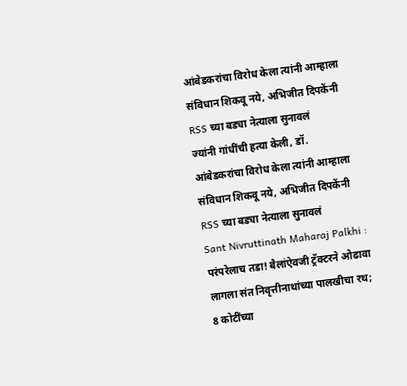आंबेडकरांचा विरोध केला त्यांनी आम्हाला संविधान शिकवू नये, अभिजीत दिपकेंनी RSS च्या बड्या नेत्याला सुनावलं
ज्यांनी गांधींची हत्या केली, डॉ. आंबेडकरांचा विरोध केला त्यांनी आम्हाला संविधान शिकवू नये, अभिजीत दिपकेंनी RSS च्या बड्या नेत्याला सुनावलं
Sant Nivruttinath Maharaj Palkhi : परंपरेलाच तडा! बैलांऐवजी ट्रॅक्टरने ओढावा लागला संत निवृत्तीनाथांच्या पालखीचा रथ; 8 कोटींच्या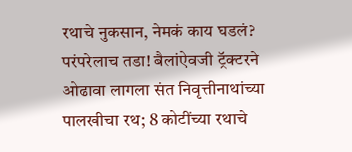रथाचे नुकसान, नेमकं काय घडलं?
परंपरेलाच तडा! बैलांऐवजी ट्रॅक्टरने ओढावा लागला संत निवृत्तीनाथांच्या पालखीचा रथ; 8 कोटींच्या रथाचे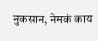नुकसान, नेमकं काय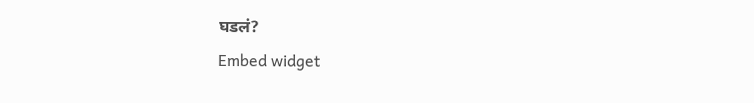घडलं?
Embed widget